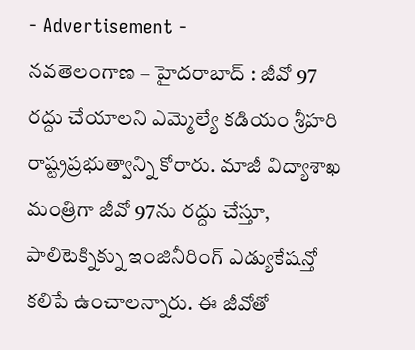- Advertisement -
నవతెలంగాణ – హైదరాబాద్ : జీవో 97 రద్దు చేయాలని ఎమ్మెల్యే కడియం శ్రీహరి రాష్ట్రప్రభుత్వాన్ని కోరారు. మాజీ విద్యాశాఖ మంత్రిగా జీవో 97ను రద్దు చేస్తూ, పాలిటెక్నిక్ను ఇంజినీరింగ్ ఎడ్యుకేషన్తో కలిపే ఉంచాలన్నారు. ఈ జీవోతో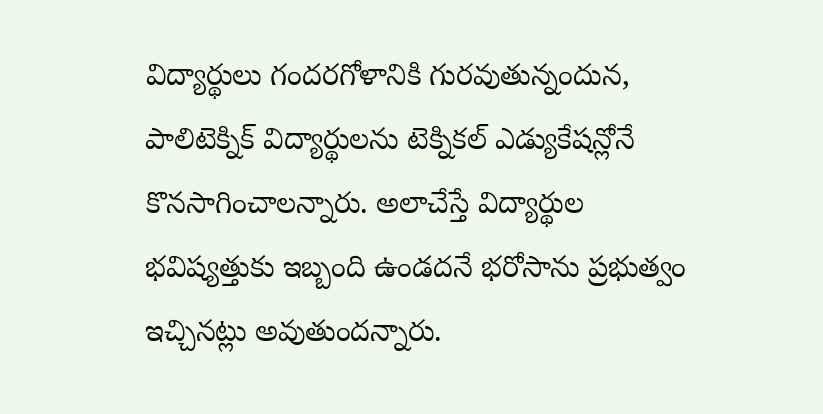విద్యార్థులు గందరగోళానికి గురవుతున్నందున, పాలిటెక్నిక్ విద్యార్థులను టెక్నికల్ ఎడ్యుకేషన్లోనే కొనసాగించాలన్నారు. అలాచేస్తే విద్యార్థుల భవిష్యత్తుకు ఇబ్బంది ఉండదనే భరోసాను ప్రభుత్వం ఇచ్చినట్లు అవుతుందన్నారు.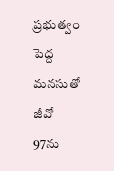ప్రభుత్వం పెద్ద మనసుతో జీవో 97ను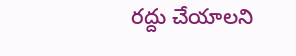రద్దు చేయాలని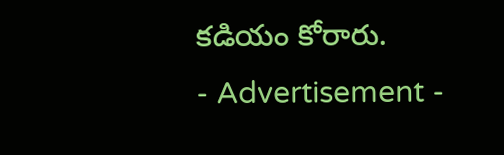కడియం కోరారు.
- Advertisement -